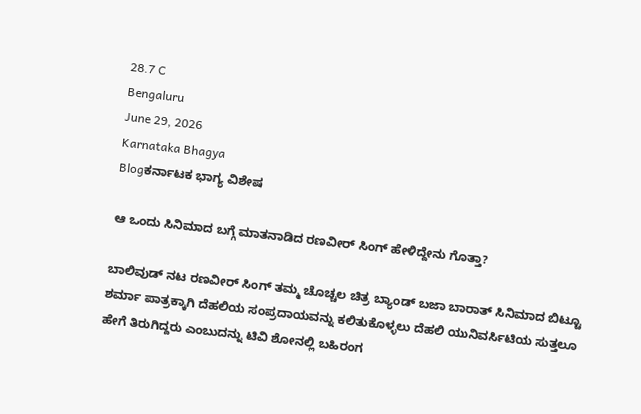28.7 C
Bengaluru
June 29, 2026
Karnataka Bhagya
Blogಕರ್ನಾಟಕ ಭಾಗ್ಯ ವಿಶೇಷ

ಆ ಒಂದು ಸಿನಿಮಾದ ಬಗ್ಗೆ ಮಾತನಾಡಿದ ರಣವೀರ್ ಸಿಂಗ್ ಹೇಳಿದ್ದೇನು ಗೊತ್ತಾ?

ಬಾಲಿವುಡ್ ನಟ ರಣವೀರ್ ಸಿಂಗ್ ತಮ್ಮ ಚೊಚ್ಚಲ ಚಿತ್ರ ಬ್ಯಾಂಡ್ ಬಜಾ ಬಾರಾತ್ ಸಿನಿಮಾದ ಬಿಟ್ಟೂ ಶರ್ಮಾ ಪಾತ್ರಕ್ಕಾಗಿ ದೆಹಲಿಯ ಸಂಪ್ರದಾಯವನ್ನು ಕಲಿತುಕೊಳ್ಳಲು ದೆಹಲಿ ಯುನಿವರ್ಸಿಟಿಯ ಸುತ್ತಲೂ ಹೇಗೆ ತಿರುಗಿದ್ದರು ಎಂಬುದನ್ನು ಟಿವಿ ಶೋನಲ್ಲಿ ಬಹಿರಂಗ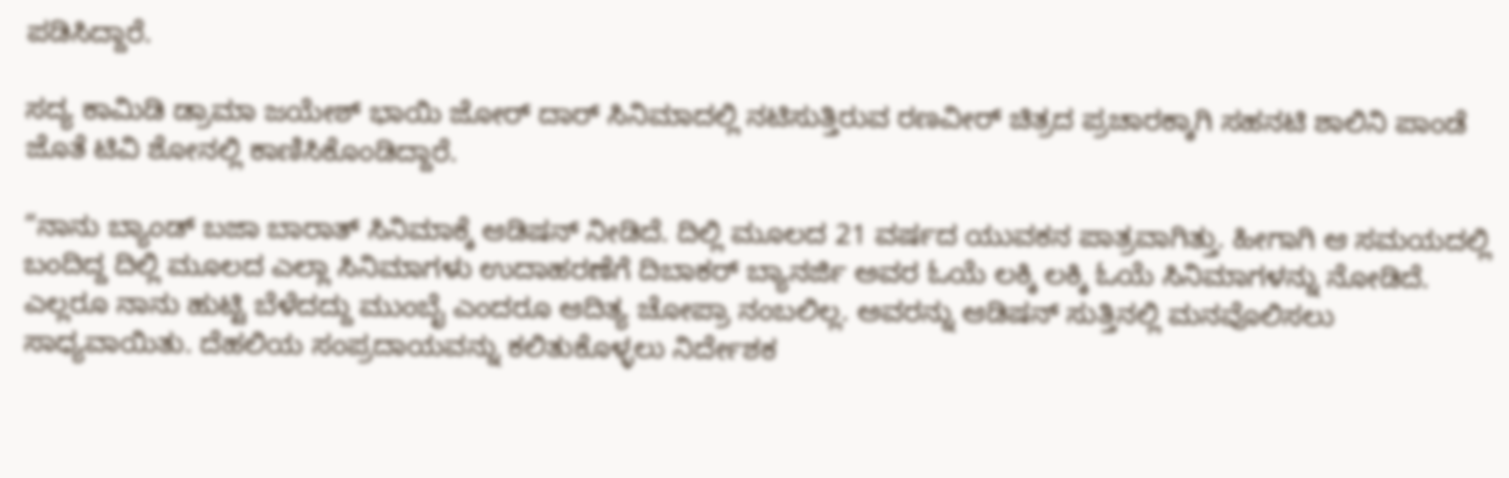ಪಡಿಸಿದ್ದಾರೆ.

ಸದ್ಯ ಕಾಮಿಡಿ ಡ್ರಾಮಾ ಜಯೇಶ್ ಭಾಯಿ ಜೋರ್ ದಾರ್ ಸಿನಿಮಾದಲ್ಲಿ ನಟಿಸುತ್ತಿರುವ ರಣವೀರ್ ಚಿತ್ರದ ಪ್ರಚಾರಕ್ಕಾಗಿ ಸಹನಟಿ ಶಾಲಿನಿ ಪಾಂಡೆ ಜೊತೆ ಟಿವಿ ಶೋನಲ್ಲಿ ಕಾಣಿಸಿಕೊಂಡಿದ್ದಾರೆ.

“ನಾನು ಬ್ಯಾಂಡ್ ಬಜಾ ಬಾರಾತ್ ಸಿನಿಮಾಕ್ಕೆ ಆಡಿಷನ್ ನೀಡಿದೆ. ದಿಲ್ಲಿ ಮೂಲದ 21 ವರ್ಷದ ಯುವಕನ ಪಾತ್ರವಾಗಿತ್ತು. ಹೀಗಾಗಿ ಆ ಸಮಯದಲ್ಲಿ ಬಂದಿದ್ದ ದಿಲ್ಲಿ ಮೂಲದ ಎಲ್ಲಾ ಸಿನಿಮಾಗಳು ಉದಾಹರಣೆಗೆ ದಿಬಾಕರ್ ಬ್ಯಾನರ್ಜಿ ಅವರ ಓಯೆ ಲಕ್ಕಿ ಲಕ್ಕಿ ಓಯೆ ಸಿನಿಮಾಗಳನ್ನು ನೋಡಿದೆ. ಎಲ್ಲರೂ ನಾನು ಹುಟ್ಟಿ ಬೆಳೆದದ್ದು ಮುಂಬೈ ಎಂದರೂ ಆದಿತ್ಯ ಚೋಪ್ರಾ ನಂಬಲಿಲ್ಲ. ಅವರನ್ನು ಆಡಿಷನ್ ಸುತ್ತಿನಲ್ಲಿ ಮನವೊಲಿಸಲು ಸಾಧ್ಯವಾಯಿತು. ದೆಹಲಿಯ ಸಂಪ್ರದಾಯವನ್ನು ಕಲಿತುಕೊಳ್ಳಲು ನಿರ್ದೇಶಕ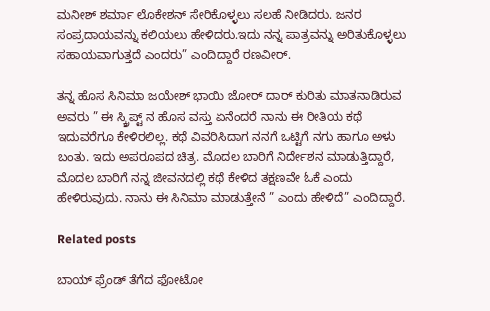ಮನೀಶ್ ಶರ್ಮಾ ಲೊಕೇಶನ್ ಸೇರಿಕೊಳ್ಳಲು ಸಲಹೆ ನೀಡಿದರು. ಜನರ ಸಂಪ್ರದಾಯವನ್ನು ಕಲಿಯಲು ಹೇಳಿದರು.ಇದು ನನ್ನ ಪಾತ್ರವನ್ನು ಅರಿತುಕೊಳ್ಳಲು ಸಹಾಯವಾಗುತ್ತದೆ ಎಂದರು” ಎಂದಿದ್ದಾರೆ ರಣವೀರ್.

ತನ್ನ ಹೊಸ ಸಿನಿಮಾ ಜಯೇಶ್ ಭಾಯಿ ಜೋರ್ ದಾರ್ ಕುರಿತು ಮಾತನಾಡಿರುವ ಅವರು ” ಈ ಸ್ಕ್ರಿಪ್ಟ್ ನ ಹೊಸ ವಸ್ತು ಏನೆಂದರೆ ನಾನು ಈ ರೀತಿಯ ಕಥೆ ಇದುವರೆಗೂ ಕೇಳಿರಲಿಲ್ಲ. ಕಥೆ ವಿವರಿಸಿದಾಗ ನನಗೆ ಒಟ್ಟಿಗೆ ನಗು ಹಾಗೂ ಅಳು ಬಂತು. ಇದು ಅಪರೂಪದ ಚಿತ್ರ. ಮೊದಲ ಬಾರಿಗೆ ನಿರ್ದೇಶನ ಮಾಡುತ್ತಿದ್ದಾರೆ, ಮೊದಲ ಬಾರಿಗೆ ನನ್ನ ಜೀವನದಲ್ಲಿ ಕಥೆ ಕೇಳಿದ ತಕ್ಷಣವೇ ಓಕೆ ಎಂದು ಹೇಳಿರುವುದು. ನಾನು ಈ ಸಿನಿಮಾ ಮಾಡುತ್ತೇನೆ ” ಎಂದು ಹೇಳಿದೆ” ಎಂದಿದ್ದಾರೆ.

Related posts

ಬಾಯ್ ಫ್ರೆಂಡ್ ತೆಗೆದ ಫೋಟೋ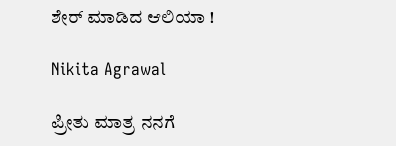ಶೇರ್ ಮಾಡಿದ ಆಲಿಯಾ !

Nikita Agrawal

ಪ್ರೀತು ಮಾತ್ರ ನನಗೆ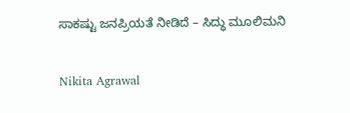ಸಾಕಷ್ಟು ಜನಪ್ರಿಯತೆ ನೀಡಿದೆ – ಸಿದ್ಧು ಮೂಲಿಮನಿ

Nikita Agrawal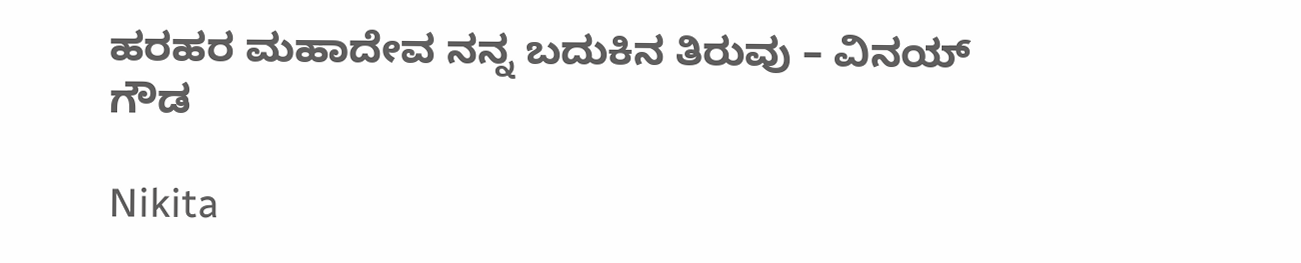ಹರಹರ ಮಹಾದೇವ ನನ್ನ ಬದುಕಿನ ತಿರುವು – ವಿನಯ್ ಗೌಡ

Nikita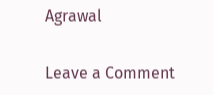Agrawal

Leave a Comment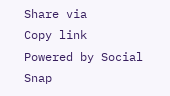Share via
Copy link
Powered by Social Snap